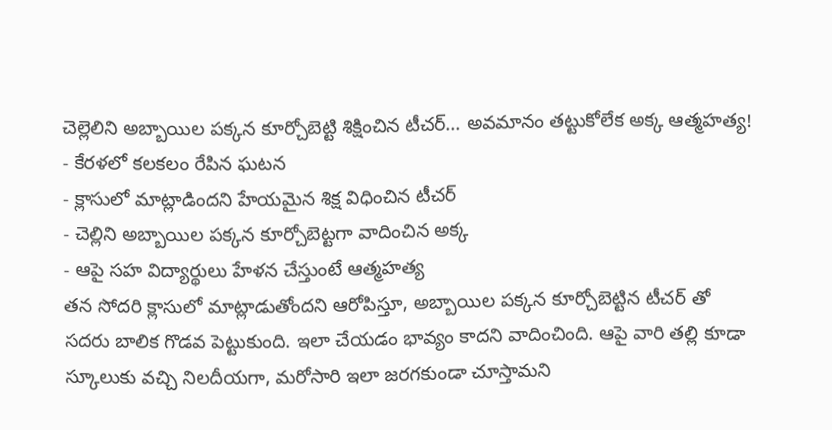చెల్లెలిని అబ్బాయిల పక్కన కూర్చోబెట్టి శిక్షించిన టీచర్... అవమానం తట్టుకోలేక అక్క ఆత్మహత్య!
- కేరళలో కలకలం రేపిన ఘటన
- క్లాసులో మాట్లాడిందని హేయమైన శిక్ష విధించిన టీచర్
- చెల్లిని అబ్బాయిల పక్కన కూర్చోబెట్టగా వాదించిన అక్క
- ఆపై సహ విద్యార్థులు హేళన చేస్తుంటే ఆత్మహత్య
తన సోదరి క్లాసులో మాట్లాడుతోందని ఆరోపిస్తూ, అబ్బాయిల పక్కన కూర్చోబెట్టిన టీచర్ తో సదరు బాలిక గొడవ పెట్టుకుంది. ఇలా చేయడం భావ్యం కాదని వాదించింది. ఆపై వారి తల్లి కూడా స్కూలుకు వచ్చి నిలదీయగా, మరోసారి ఇలా జరగకుండా చూస్తామని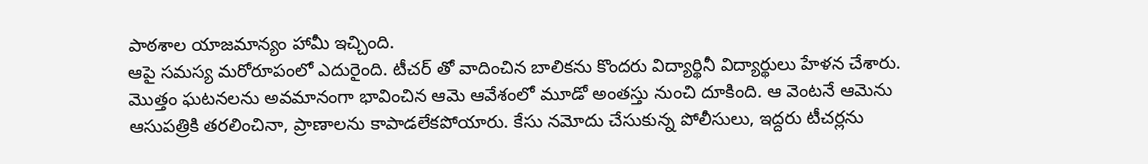పాఠశాల యాజమాన్యం హామీ ఇచ్చింది.
ఆపై సమస్య మరోరూపంలో ఎదురైంది. టీచర్ తో వాదించిన బాలికను కొందరు విద్యార్థినీ విద్యార్థులు హేళన చేశారు. మొత్తం ఘటనలను అవమానంగా భావించిన ఆమె ఆవేశంలో మూడో అంతస్తు నుంచి దూకింది. ఆ వెంటనే ఆమెను ఆసుపత్రికి తరలించినా, ప్రాణాలను కాపాడలేకపోయారు. కేసు నమోదు చేసుకున్న పోలీసులు, ఇద్దరు టీచర్లను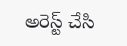అరెస్ట్ చేసి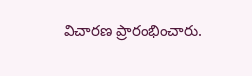విచారణ ప్రారంభించారు.